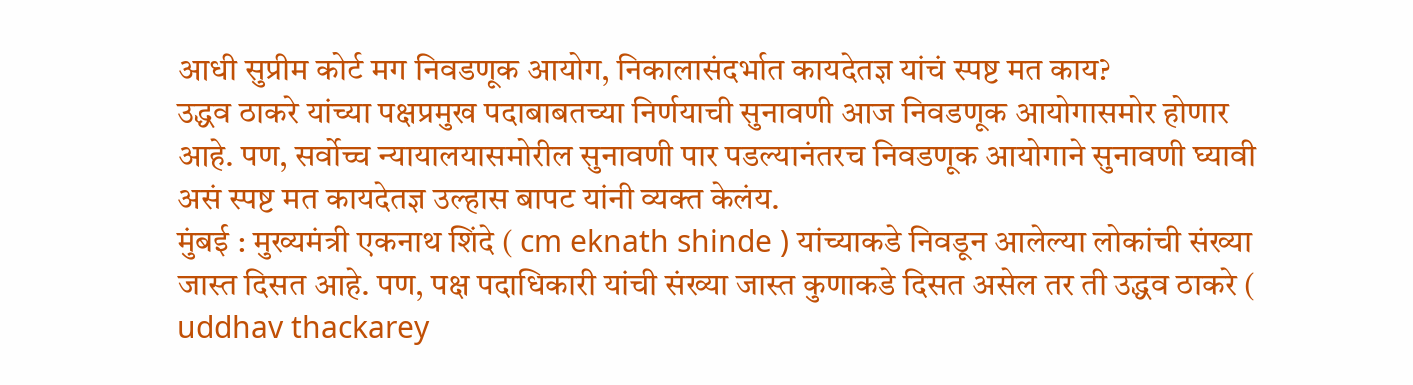आधी सुप्रीम कोर्ट मग निवडणूक आयोग, निकालासंदर्भात कायदेतज्ञ यांचं स्पष्ट मत काय?
उद्धव ठाकरे यांच्या पक्षप्रमुख पदाबाबतच्या निर्णयाची सुनावणी आज निवडणूक आयोगासमोर होणार आहे. पण, सर्वोच्च न्यायालयासमोरील सुनावणी पार पडल्यानंतरच निवडणूक आयोगाने सुनावणी घ्यावी असं स्पष्ट मत कायदेतज्ञ उल्हास बापट यांनी व्यक्त केलंय.
मुंबई : मुख्यमंत्री एकनाथ शिंदे ( cm eknath shinde ) यांच्याकडे निवडून आलेल्या लोकांची संख्या जास्त दिसत आहे. पण, पक्ष पदाधिकारी यांची संख्या जास्त कुणाकडे दिसत असेल तर ती उद्धव ठाकरे ( uddhav thackarey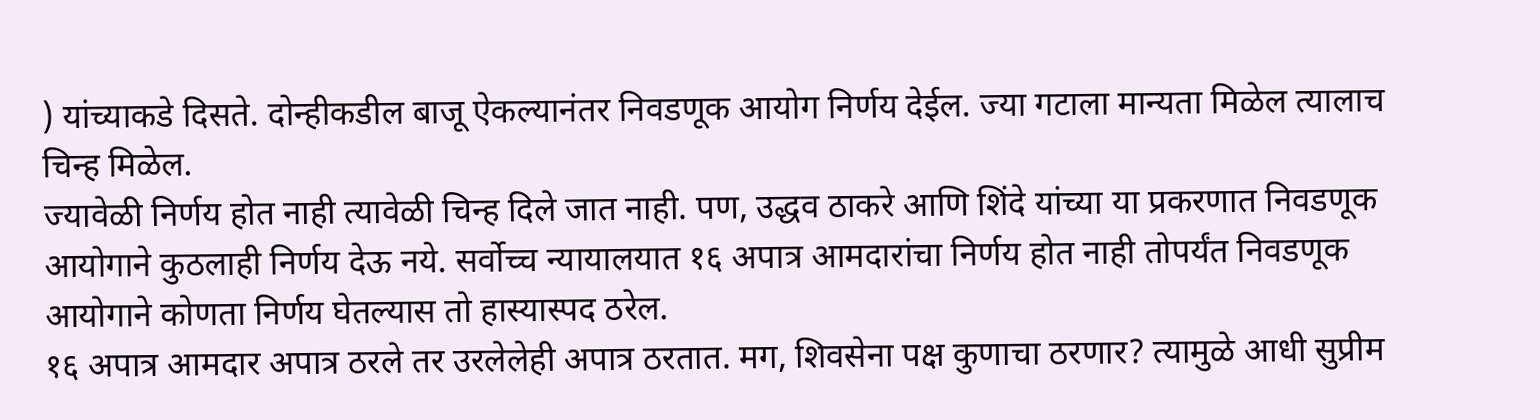) यांच्याकडे दिसते. दोन्हीकडील बाजू ऐकल्यानंतर निवडणूक आयोग निर्णय देईल. ज्या गटाला मान्यता मिळेल त्यालाच चिन्ह मिळेल.
ज्यावेळी निर्णय होत नाही त्यावेळी चिन्ह दिले जात नाही. पण, उद्धव ठाकरे आणि शिंदे यांच्या या प्रकरणात निवडणूक आयोगाने कुठलाही निर्णय देऊ नये. सर्वोच्च न्यायालयात १६ अपात्र आमदारांचा निर्णय होत नाही तोपर्यंत निवडणूक आयोगाने कोणता निर्णय घेतल्यास तो हास्यास्पद ठरेल.
१६ अपात्र आमदार अपात्र ठरले तर उरलेलेही अपात्र ठरतात. मग, शिवसेना पक्ष कुणाचा ठरणार? त्यामुळे आधी सुप्रीम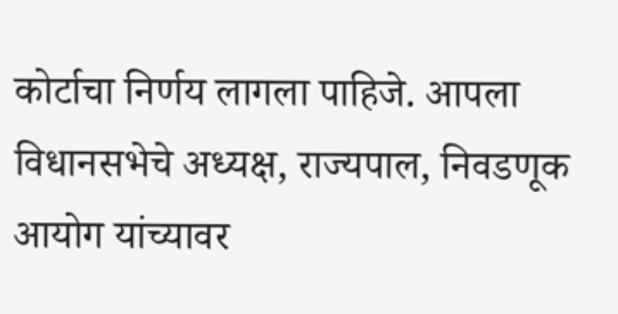कोर्टाचा निर्णय लागला पाहिजे. आपला विधानसभेचे अध्यक्ष, राज्यपाल, निवडणूक आयोग यांच्यावर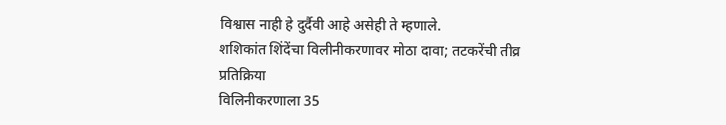विश्वास नाही हे दुर्दैवी आहे असेही ते म्हणाले.
शशिकांत शिंदेंचा विलीनीकरणावर मोठा दावा; तटकरेंची तीव्र प्रतिक्रिया
विलिनीकरणाला 35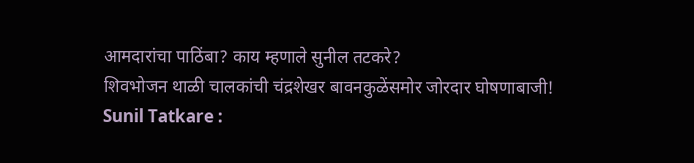आमदारांचा पाठिंबा? काय म्हणाले सुनील तटकरे?
शिवभोजन थाळी चालकांची चंद्रशेखर बावनकुळेंसमोर जोरदार घोषणाबाजी!
Sunil Tatkare :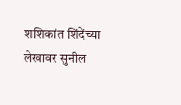शशिकांत शिंदेंच्या लेखावर सुनील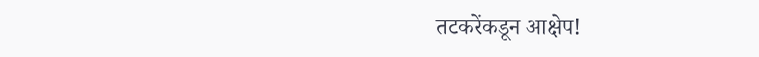तटकरेंकडून आक्षेप!